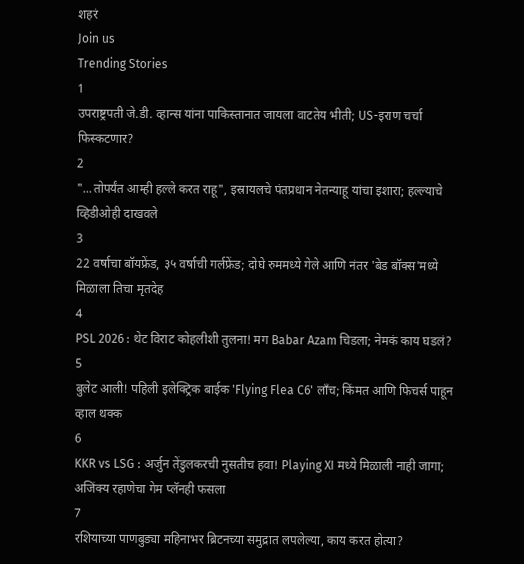शहरं
Join us
Trending Stories
1
उपराष्ट्रपती जे.डी. व्हान्स यांना पाकिस्तानात जायला वाटतेय भीती; US-इराण चर्चा फिस्कटणार?
2
"...तोपर्यंत आम्ही हल्ले करत राहू", इस्रायलचे पंतप्रधान नेतन्याहू यांचा इशारा; हल्ल्याचे व्हिडीओही दाखवले
3
22 वर्षाचा बॉयफ्रेंड, ३५ वर्षाची गर्लफ्रेंड; दोघे रुममध्ये गेले आणि नंतर 'बेड बॉक्स'मध्ये मिळाला तिचा मृतदेह
4
PSL 2026 : थेट विराट कोहलीशी तुलना! मग Babar Azam चिडला; नेमकं काय घडलं?
5
बुलेट आली! पहिली इलेक्ट्रिक बाईक 'Flying Flea C6' लाँच; किंमत आणि फिचर्स पाहून व्हाल थक्क
6
KKR vs LSG : अर्जुन तेंडुलकरची नुसतीच हवा! Playing XI मध्ये मिळाली नाही जागा; अजिंक्य रहाणेचा गेम प्लॅनही फसला
7
रशियाच्या पाणबुड्या महिनाभर ब्रिटनच्या समुद्रात लपलेल्या, काय करत होत्या?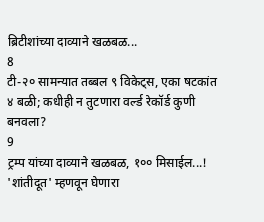ब्रिटीशांच्या दाव्याने खळबळ...
8
टी-२० सामन्यात तब्बल ९ विकेट्स, एका षटकांत ४ बळी; कधीही न तुटणारा वर्ल्ड रेकॉर्ड कुणी बनवला?
9
ट्रम्प यांच्या दाव्याने खळबळ, १०० मिसाईल...! 'शांतीदूत' म्हणवून घेणारा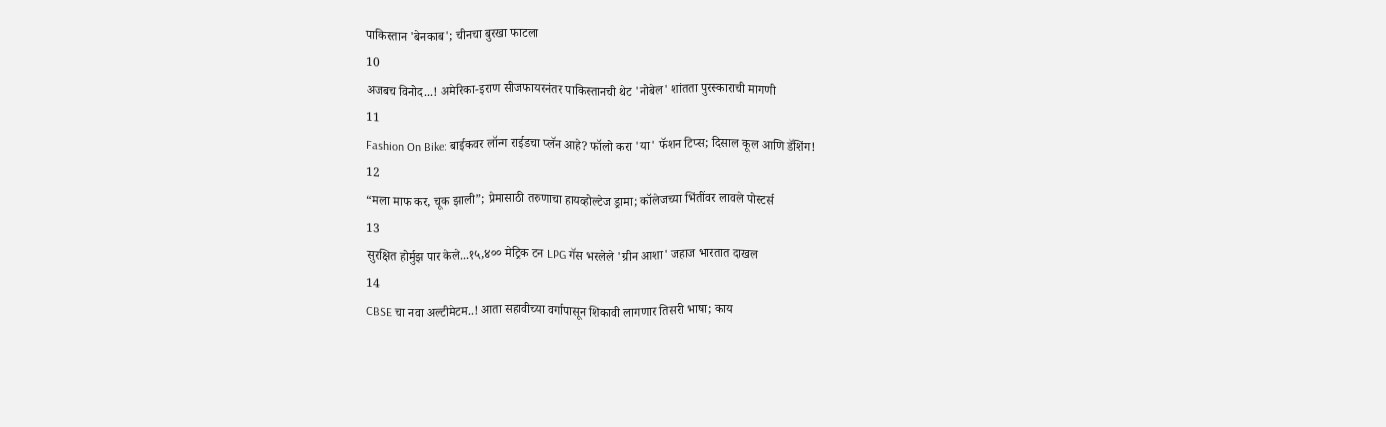पाकिस्तान 'बेनकाब'; चीनचा बुरखा फाटला
10
अजबच विनोद...! अमेरिका-इराण सीजफायरनंतर पाकिस्तानची थेट 'नोबेल' शांतता पुरस्काराची मागणी
11
Fashion On Bike: बाईकवर लॉन्ग राईडचा प्लॅन आहे? फॉलो करा 'या' फॅशन टिप्स; दिसाल कूल आणि डॅशिंग!
12
“मला माफ कर, चूक झाली”; प्रेमासाठी तरुणाचा हायव्होल्टेज ड्रामा; कॉलेजच्या भिंतींवर लावले पोस्टर्स
13
सुरक्षित होर्मुझ पार केले...१५,४०० मेट्रिक टन LPG गॅस भरलेले 'ग्रीन आशा' जहाज भारतात दाखल
14
CBSE चा नवा अल्टीमेटम..! आता सहावीच्या वर्गापासून शिकावी लागणार तिसरी भाषा; काय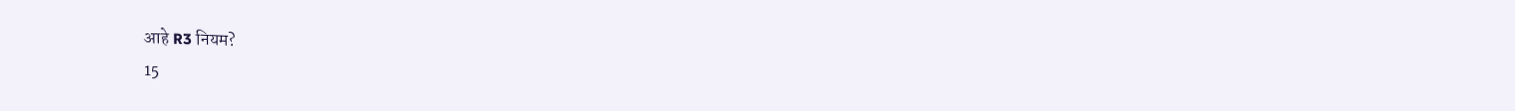आहे R3 नियम?
15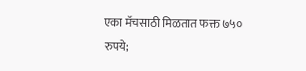एका मॅचसाठी मिळतात फक्त ७५० रुपये;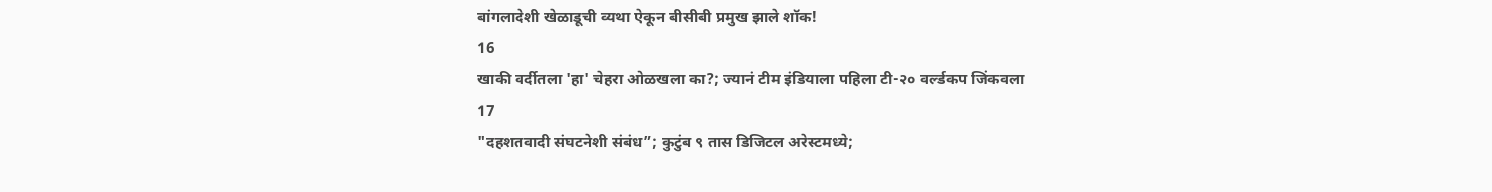बांगलादेशी खेळाडूची व्यथा ऐकून बीसीबी प्रमुख झाले शॉक!
16
खाकी वर्दीतला 'हा' चेहरा ओळखला का?; ज्यानं टीम इंडियाला पहिला टी-२० वर्ल्डकप जिंकवला
17
"दहशतवादी संघटनेशी संबंध”; कुटुंब ९ तास डिजिटल अरेस्टमध्ये;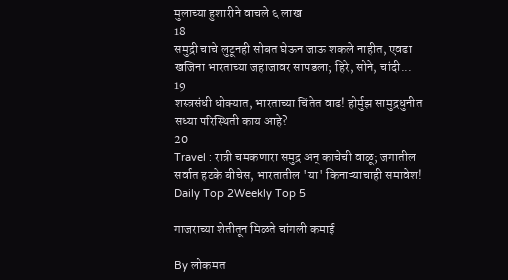मुलाच्या हुशारीने वाचले ६ लाख
18
समुद्री चाचे लुटूनही सोबत घेऊन जाऊ शकले नाहीत, एवढा खजिना भारताच्या जहाजावर सापडला; हिरे, सोने, चांदी...
19
शस्त्रसंधी धोक्यात, भारताच्या चिंतेत वाढ! होर्मुझ सामुद्रधुनीत सध्या परिस्थिती काय आहे?
20
Travel : रात्री चमकणारा समुद्र अन् काचेची वाळू; जगातील सर्वात हटके बीचेस, भारतातील 'या' किनाऱ्याचाही समावेश!
Daily Top 2Weekly Top 5

गाजराच्या शेतीतून मिळते चांगली कमाई

By लोकमत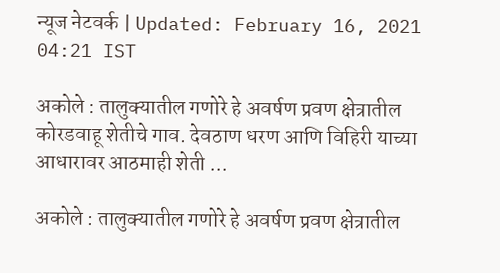न्यूज नेटवर्क | Updated: February 16, 2021 04:21 IST

अकोले : तालुक्यातील गणोरे हे अवर्षण प्रवण क्षेत्रातील कोरडवाहू शेतीचे गाव. देवठाण धरण आणि विहिरी याच्या आधारावर आठमाही शेती ...

अकोले : तालुक्यातील गणोरे हे अवर्षण प्रवण क्षेत्रातील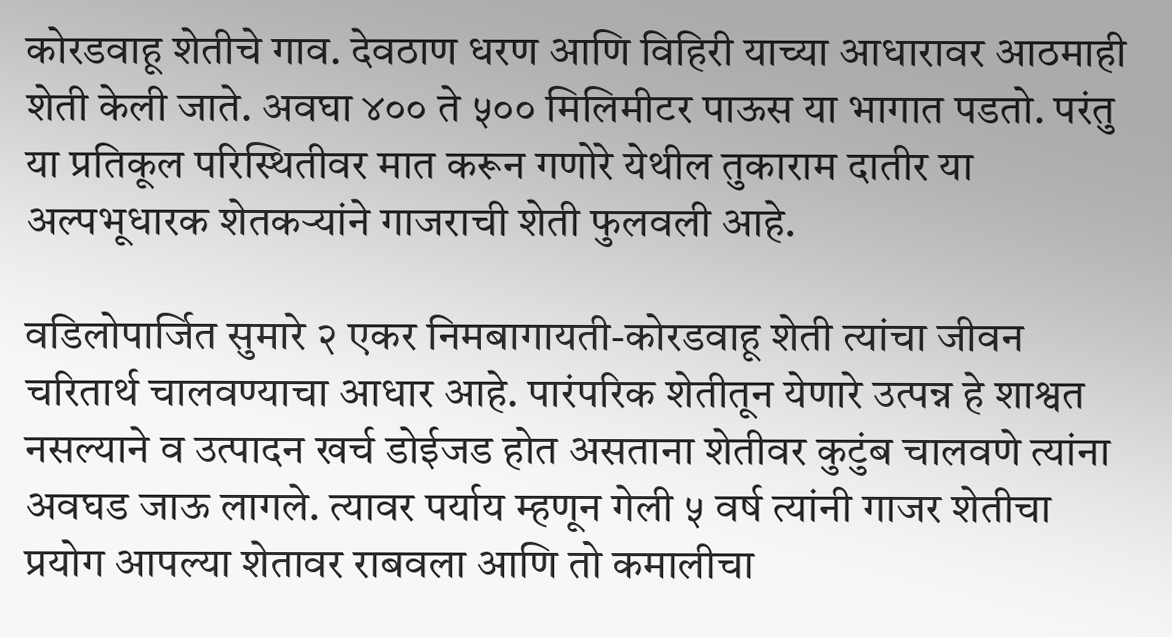कोरडवाहू शेतीचे गाव. देवठाण धरण आणि विहिरी याच्या आधारावर आठमाही शेती केली जाते. अवघा ४०० ते ५०० मिलिमीटर पाऊस या भागात पडतो. परंतु या प्रतिकूल परिस्थितीवर मात करून गणोरे येथील तुकाराम दातीर या अल्पभूधारक शेतकऱ्यांने गाजराची शेती फुलवली आहे.

वडिलोपार्जित सुमारे २ एकर निमबागायती-कोरडवाहू शेती त्यांचा जीवन चरितार्थ चालवण्याचा आधार आहे. पारंपरिक शेतीतून येणारे उत्पन्न हे शाश्वत नसल्याने व उत्पादन खर्च डोईजड होत असताना शेतीवर कुटुंब चालवणे त्यांना अवघड जाऊ लागले. त्यावर पर्याय म्हणून गेली ५ वर्ष त्यांनी गाजर शेतीचा प्रयोग आपल्या शेतावर राबवला आणि तो कमालीचा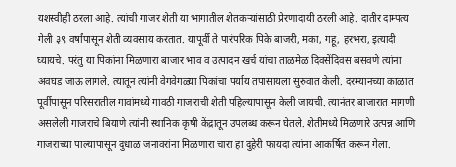यशस्वीही ठरला आहे. त्यांची गाजर शेती या भागातील शेतकऱ्यांसाठी प्रेरणादायी ठरली आहे. दातीर दाम्पत्य गेली ३९ वर्षांपासून शेती व्यवसाय करतात. यापूर्वी ते पारंपरिक पिके बाजरी, मका, गहू, हरभरा, इत्यादी घ्यायचे. परंतु या पिकांना मिळणारा बाजार भाव व उत्पादन खर्च यांचा ताळमेळ दिवसेंदिवस बसवणे त्यांना अवघड जाऊ लागले. त्यातून त्यांनी वेगवेगळ्या पिकांचा पर्याय तपासायला सुरुवात केली. दरम्यानच्या काळात पूर्वीपासून परिसरातील गावांमध्ये गावठी गाजराची शेती पहिल्यापासून केली जायची. त्यानंतर बाजारात मागणी असलेली गाजराचे बियाणे त्यांनी स्थानिक कृषी केंद्रातून उपलब्ध करून घेतले. शेतीमध्ये मिळणारे उत्पन्न आणि गाजराच्या पाल्यापासून दुधाळ जनावरांना मिळणारा चारा हा दुहेरी फायदा त्यांना आकर्षित करून गेला.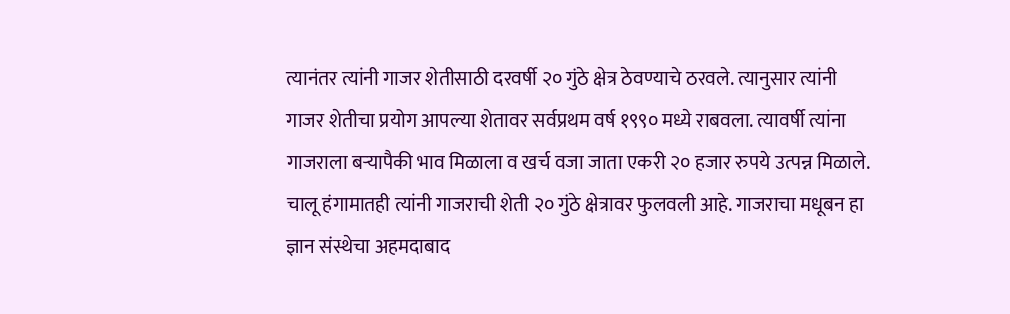त्यानंतर त्यांनी गाजर शेतीसाठी दरवर्षी २० गुंठे क्षेत्र ठेवण्याचे ठरवले. त्यानुसार त्यांनी गाजर शेतीचा प्रयोग आपल्या शेतावर सर्वप्रथम वर्ष १९९० मध्ये राबवला. त्यावर्षी त्यांना गाजराला बऱ्यापैकी भाव मिळाला व खर्च वजा जाता एकरी २० हजार रुपये उत्पन्न मिळाले. चालू हंगामातही त्यांनी गाजराची शेती २० गुंठे क्षेत्रावर फुलवली आहे. गाजराचा मधूबन हा ज्ञान संस्थेचा अहमदाबाद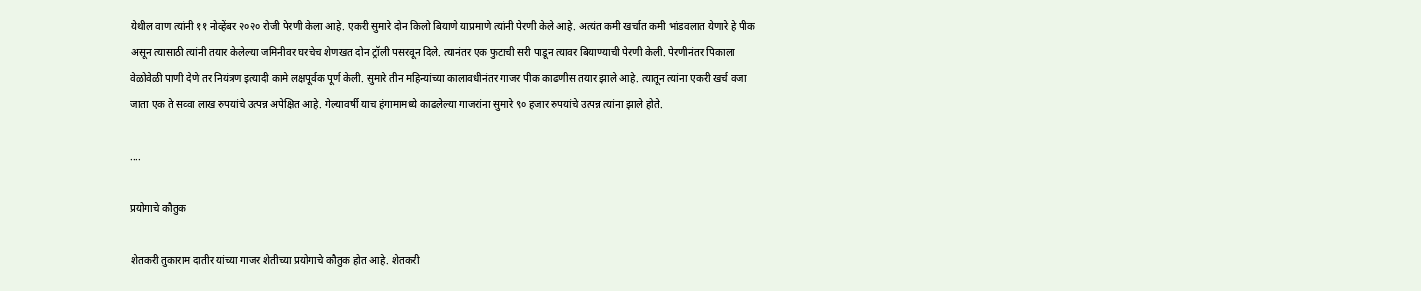येथील वाण त्यांनी ११ नोव्हेंबर २०२० रोजी पेरणी केला आहे. एकरी सुमारे दोन किलो बियाणे याप्रमाणे त्यांनी पेरणी केले आहे. अत्यंत कमी खर्चात कमी भांडवलात येणारे हे पीक असून त्यासाठी त्यांनी तयार केलेल्या जमिनीवर घरचेच शेणखत दोन ट्रॉली पसरवून दिले. त्यानंतर एक फुटाची सरी पाडून त्यावर बियाण्याची पेरणी केली. पेरणीनंतर पिकाला वेळोवेळी पाणी देणे तर नियंत्रण इत्यादी कामे लक्षपूर्वक पूर्ण केली. सुमारे तीन महिन्यांच्या कालावधीनंतर गाजर पीक काढणीस तयार झाले आहे. त्यातून त्यांना एकरी खर्च वजा जाता एक ते सव्वा लाख रुपयांचे उत्पन्न अपेक्षित आहे. गेल्यावर्षी याच हंगामामध्ये काढलेल्या गाजरांना सुमारे ९० हजार रुपयांचे उत्पन्न त्यांना झाले होते.

....

प्रयोगाचे कौतुक

शेतकरी तुकाराम दातीर यांच्या गाजर शेतीच्या प्रयोगाचे कौतुक होत आहे. शेतकरी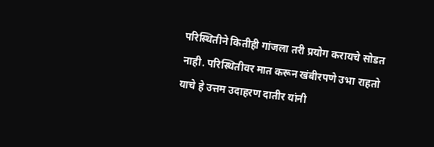परिस्थितीने कितीही गांजला तरी प्रयोग करायचे सोडत नाही. परिस्थितीवर मात करून खंबीरपणे उभा राहतो याचे हे उत्तम उदाहरण दातीर यांनी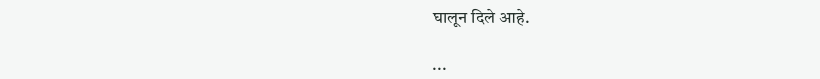घालून दिले आहे.

...